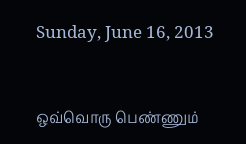Sunday, June 16, 2013


ஒவ்வொரு பெண்ணும்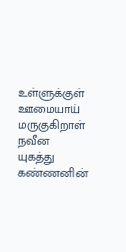உள்ளுக்குள் ஊமையாய் மருகுகிறாள்
நவீன யுகத்து கண்ணனின்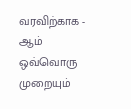வரவிற்காக - ஆம்
ஒவ்வொரு முறையும்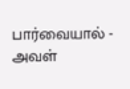பார்வையால் - அவள்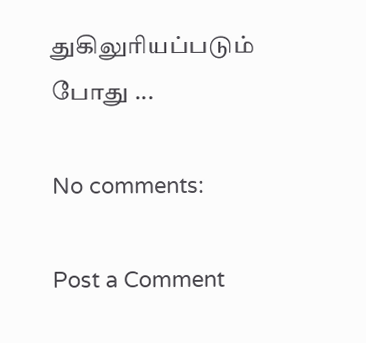துகிலுரியப்படும் போது ...

No comments:

Post a Comment